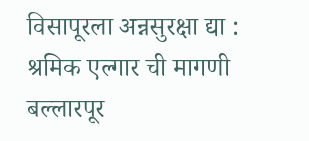विसापूरला अन्नसुरक्षा द्या : श्रमिक एल्गार ची मागणी
बल्लारपूर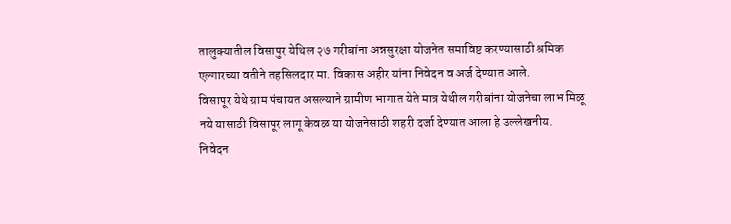तालुक्यातील विसापुर येथिल २७ गरीबांना अन्नसुरक्षा योजनेत समाविष्ट करण्यासाठी श्रमिक एल्गारच्या वतीने तहसिलदार मा. विकास अहीर यांना निवेदन व अर्ज देण्यात आले.
विसापूर येथे ग्राम पंचायत असल्याने ग्रामीण भागात येते मात्र येथील गरीबांना योजनेचा लाभ मिळू नये यासाठी विसापूर लागू केवळ या योजनेसाठी शहरी दर्जा देण्यात आला हे उल्लेखनीय.
निवेदन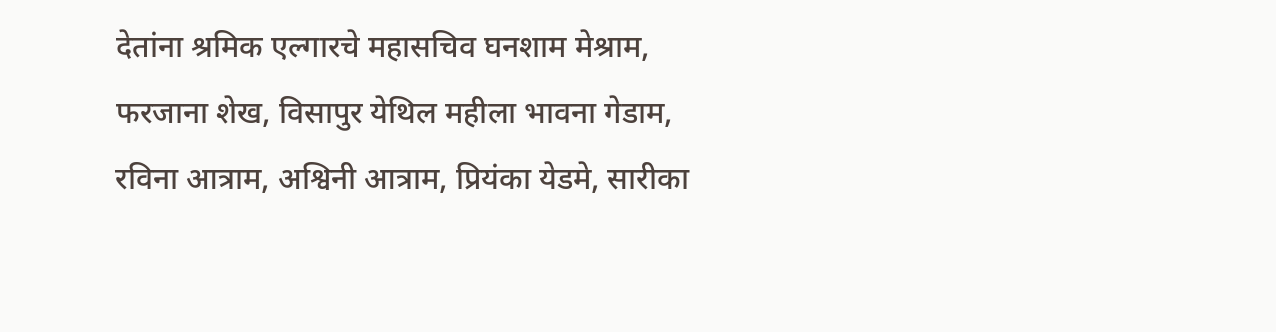देतांना श्रमिक एल्गारचे महासचिव घनशाम मेश्राम, फरजाना शेख, विसापुर येथिल महीला भावना गेडाम, रविना आत्राम, अश्विनी आत्राम, प्रियंका येडमे, सारीका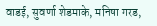वाडई, सुवर्णा शेडमाके, मनिषा गरड,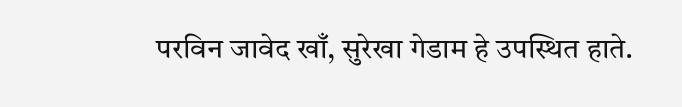परविन जावेद खाँ, सुरेखा गेडाम हे उपस्थित हाते.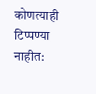कोणत्याही टिप्पण्या नाहीत: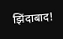झिंदाबाद!